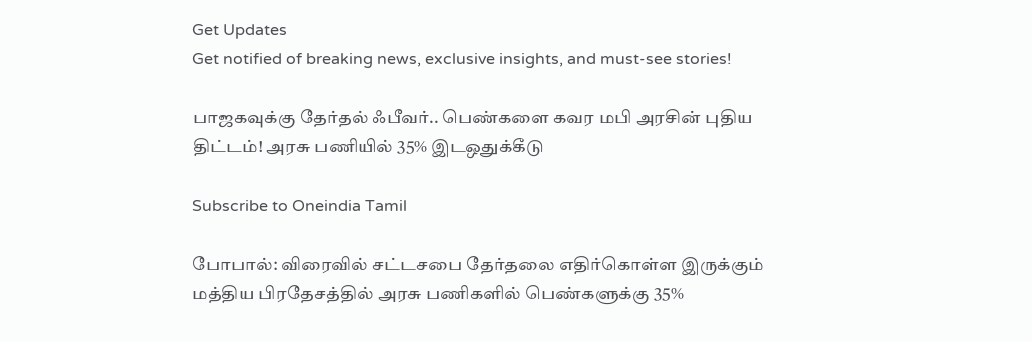Get Updates
Get notified of breaking news, exclusive insights, and must-see stories!

பாஜகவுக்கு தேர்தல் ஃபீவர்.. பெண்களை கவர மபி அரசின் புதிய திட்டம்! அரசு பணியில் 35% இடஒதுக்கீடு

Subscribe to Oneindia Tamil

போபால்: விரைவில் சட்டசபை தேர்தலை எதிர்கொள்ள இருக்கும் மத்திய பிரதேசத்தில் அரசு பணிகளில் பெண்களுக்கு 35%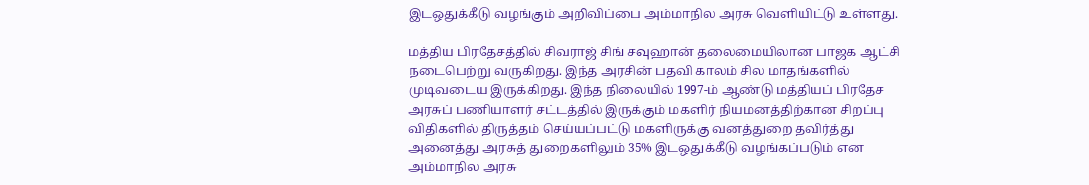இடஒதுக்கீடு வழங்கும் அறிவிப்பை அம்மாநில அரசு வெளியிட்டு உள்ளது.

மத்திய பிரதேசத்தில் சிவராஜ் சிங் சவுஹான் தலைமையிலான பாஜக ஆட்சி நடைபெற்று வருகிறது. இந்த அரசின் பதவி காலம் சில மாதங்களில் முடிவடைய இருக்கிறது. இந்த நிலையில் 1997-ம் ஆண்டு மத்தியப் பிரதேச அரசுப் பணியாளர் சட்டத்தில் இருக்கும் மகளிர் நியமனத்திற்கான சிறப்பு விதிகளில் திருத்தம் செய்யப்பட்டு மகளிருக்கு வனத்துறை தவிர்த்து அனைத்து அரசுத் துறைகளிலும் 35% இடஒதுக்கீடு வழங்கப்படும் என அம்மாநில அரசு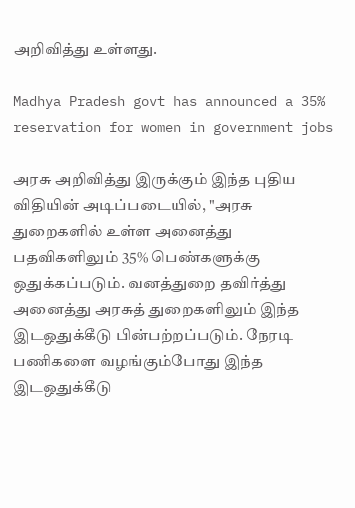அறிவித்து உள்ளது.

Madhya Pradesh govt has announced a 35% reservation for women in government jobs

அரசு அறிவித்து இருக்கும் இந்த புதிய விதியின் அடிப்படையில், "அரசு துறைகளில் உள்ள அனைத்து பதவிகளிலும் 35% பெண்களுக்கு ஒதுக்கப்படும். வனத்துறை தவிர்த்து அனைத்து அரசுத் துறைகளிலும் இந்த இடஒதுக்கீடு பின்பற்றப்படும். நேரடி பணிகளை வழங்கும்போது இந்த இடஒதுக்கீடு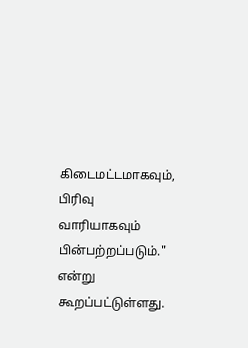கிடைமட்டமாகவும், பிரிவு வாரியாகவும் பின்பற்றப்படும்." என்று கூறப்பட்டுள்ளது.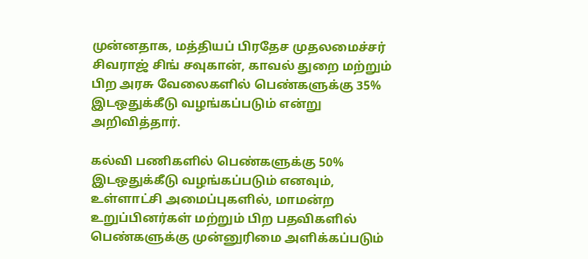முன்னதாக, மத்தியப் பிரதேச முதலமைச்சர் சிவராஜ் சிங் சவுகான், காவல் துறை மற்றும் பிற அரசு வேலைகளில் பெண்களுக்கு 35% இடஒதுக்கீடு வழங்கப்படும் என்று அறிவித்தார்.

கல்வி பணிகளில் பெண்களுக்கு 50% இடஒதுக்கீடு வழங்கப்படும் எனவும், உள்ளாட்சி அமைப்புகளில், மாமன்ற உறுப்பினர்கள் மற்றும் பிற பதவிகளில் பெண்களுக்கு முன்னுரிமை அளிக்கப்படும்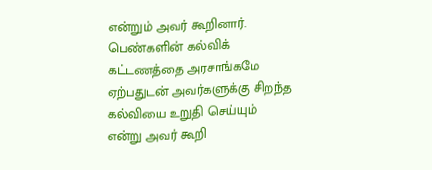என்றும் அவர் கூறினார். பெண்களின் கல்விக் கட்டணத்தை அரசாங்கமே ஏற்பதுடன் அவர்களுக்கு சிறந்த கல்வியை உறுதி செய்யும் என்று அவர் கூறி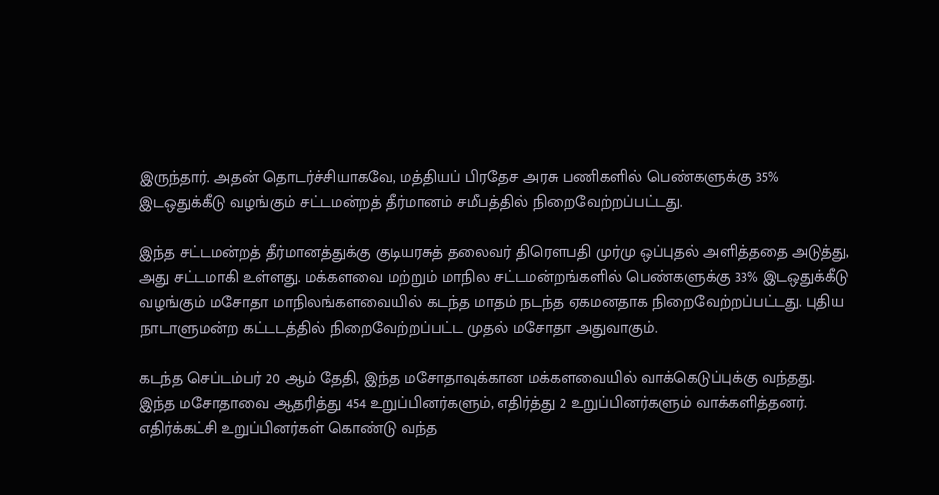இருந்தார். அதன் தொடர்ச்சியாகவே, மத்தியப் பிரதேச அரசு பணிகளில் பெண்களுக்கு 35% இடஒதுக்கீடு வழங்கும் சட்டமன்றத் தீர்மானம் சமீபத்தில் நிறைவேற்றப்பட்டது.

இந்த சட்டமன்றத் தீர்மானத்துக்கு குடியரசுத் தலைவர் திரௌபதி முர்மு ஒப்புதல் அளித்ததை அடுத்து, அது சட்டமாகி உள்ளது. மக்களவை மற்றும் மாநில சட்டமன்றங்களில் பெண்களுக்கு 33% இடஒதுக்கீடு வழங்கும் மசோதா மாநிலங்களவையில் கடந்த மாதம் நடந்த ஏகமனதாக நிறைவேற்றப்பட்டது. புதிய நாடாளுமன்ற கட்டடத்தில் நிறைவேற்றப்பட்ட முதல் மசோதா அதுவாகும்.

கடந்த செப்டம்பர் 20 ஆம் தேதி, இந்த மசோதாவுக்கான மக்களவையில் வாக்கெடுப்புக்கு வந்தது. இந்த மசோதாவை ஆதரித்து 454 உறுப்பினர்களும், எதிர்த்து 2 உறுப்பினர்களும் வாக்களித்தனர். எதிர்க்கட்சி உறுப்பினர்கள் கொண்டு வந்த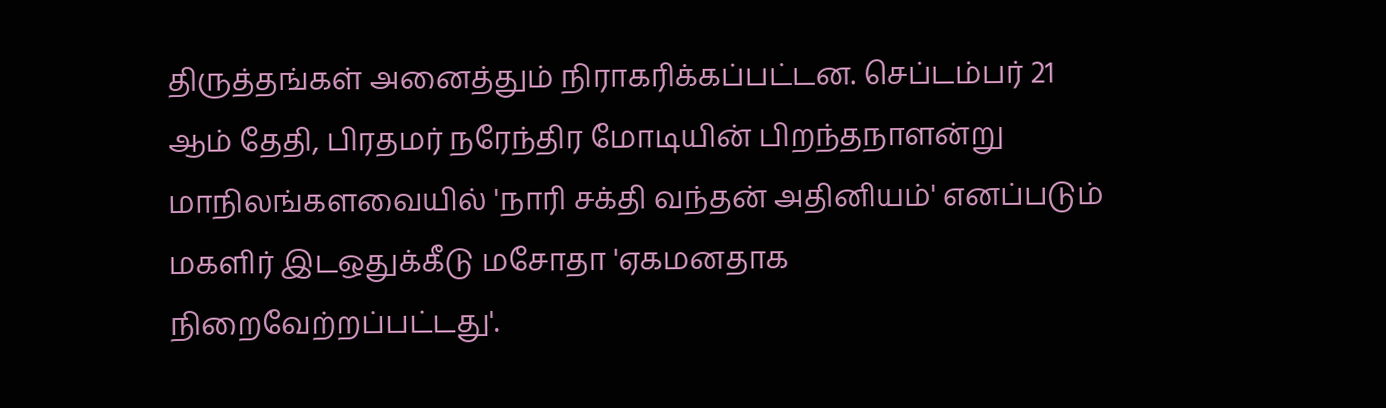திருத்தங்கள் அனைத்தும் நிராகரிக்கப்பட்டன. செப்டம்பர் 21 ஆம் தேதி, பிரதமர் நரேந்திர மோடியின் பிறந்தநாளன்று மாநிலங்களவையில் 'நாரி சக்தி வந்தன் அதினியம்' எனப்படும் மகளிர் இடஒதுக்கீடு மசோதா 'ஏகமனதாக நிறைவேற்றப்பட்டது'.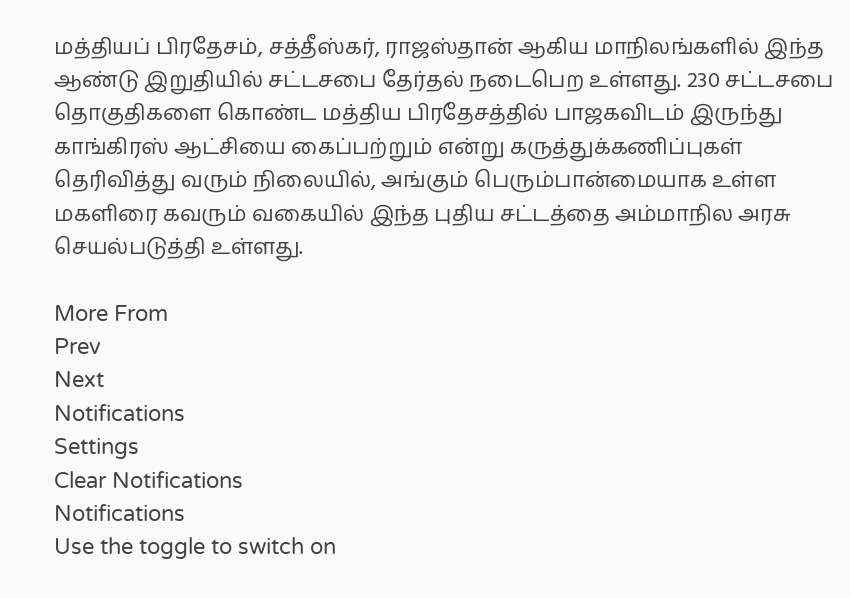மத்தியப் பிரதேசம், சத்தீஸ்கர், ராஜஸ்தான் ஆகிய மாநிலங்களில் இந்த ஆண்டு இறுதியில் சட்டசபை தேர்தல் நடைபெற உள்ளது. 230 சட்டசபை தொகுதிகளை கொண்ட மத்திய பிரதேசத்தில் பாஜகவிடம் இருந்து காங்கிரஸ் ஆட்சியை கைப்பற்றும் என்று கருத்துக்கணிப்புகள் தெரிவித்து வரும் நிலையில், அங்கும் பெரும்பான்மையாக உள்ள மகளிரை கவரும் வகையில் இந்த புதிய சட்டத்தை அம்மாநில அரசு செயல்படுத்தி உள்ளது.

More From
Prev
Next
Notifications
Settings
Clear Notifications
Notifications
Use the toggle to switch on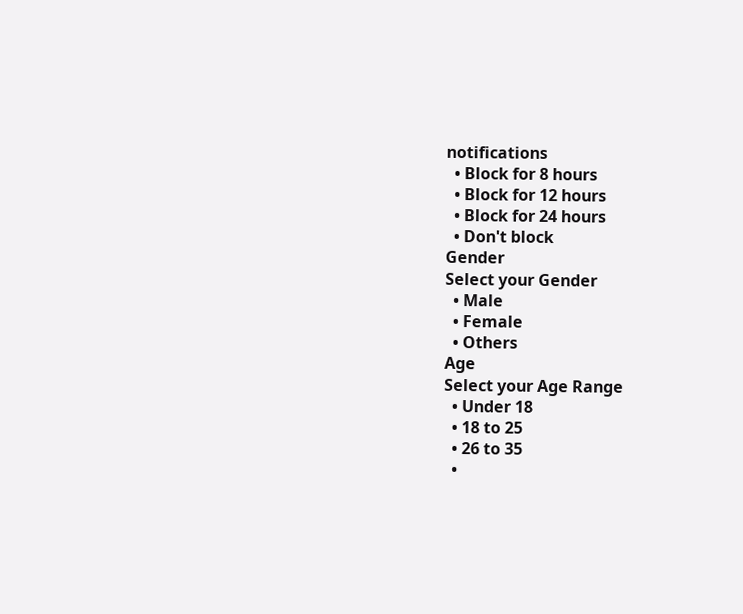notifications
  • Block for 8 hours
  • Block for 12 hours
  • Block for 24 hours
  • Don't block
Gender
Select your Gender
  • Male
  • Female
  • Others
Age
Select your Age Range
  • Under 18
  • 18 to 25
  • 26 to 35
  •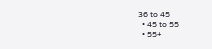36 to 45
  • 45 to 55
  • 55+